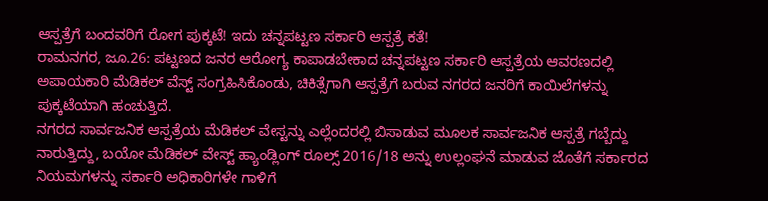ಆಸ್ಪತ್ರೆಗೆ ಬಂದವರಿಗೆ ರೋಗ ಪುಕ್ಕಟೆ! ಇದು ಚನ್ನಪಟ್ಟಣ ಸರ್ಕಾರಿ ಆಸ್ಪತ್ರೆ ಕತೆ!
ರಾಮನಗರ, ಜೂ.26: ಪಟ್ಟಣದ ಜನರ ಆರೋಗ್ಯ ಕಾಪಾಡಬೇಕಾದ ಚನ್ನಪಟ್ಟಣ ಸರ್ಕಾರಿ ಆಸ್ಪತ್ರೆಯ ಆವರಣದಲ್ಲಿ ಅಪಾಯಕಾರಿ ಮೆಡಿಕಲ್ ವೆಸ್ಟ್ ಸಂಗ್ರಹಿಸಿಕೊಂಡು, ಚಿಕಿತ್ಸೆಗಾಗಿ ಆಸ್ಪತ್ರೆಗೆ ಬರುವ ನಗರದ ಜನರಿಗೆ ಕಾಯಿಲೆಗಳನ್ನು ಪುಕ್ಕಟೆಯಾಗಿ ಹಂಚುತ್ತಿದೆ.
ನಗರದ ಸಾರ್ವಜನಿಕ ಆಸ್ಪತ್ರೆಯ ಮೆಡಿಕಲ್ ವೇಸ್ಟನ್ನು ಎಲ್ಲೆಂದರಲ್ಲಿ ಬಿಸಾಡುವ ಮೂಲಕ ಸಾರ್ವಜನಿಕ ಆಸ್ಪತ್ರೆ ಗಬ್ಬೆದ್ದು ನಾರುತ್ತಿದ್ದು, ಬಯೋ ಮೆಡಿಕಲ್ ವೇಸ್ಟ್ ಹ್ಯಾಂಡ್ಲಿಂಗ್ ರೂಲ್ಸ್ 2016/18 ಅನ್ನು ಉಲ್ಲಂಘನೆ ಮಾಡುವ ಜೊತೆಗೆ ಸರ್ಕಾರದ ನಿಯಮಗಳನ್ನು ಸರ್ಕಾರಿ ಅಧಿಕಾರಿಗಳೇ ಗಾಳಿಗೆ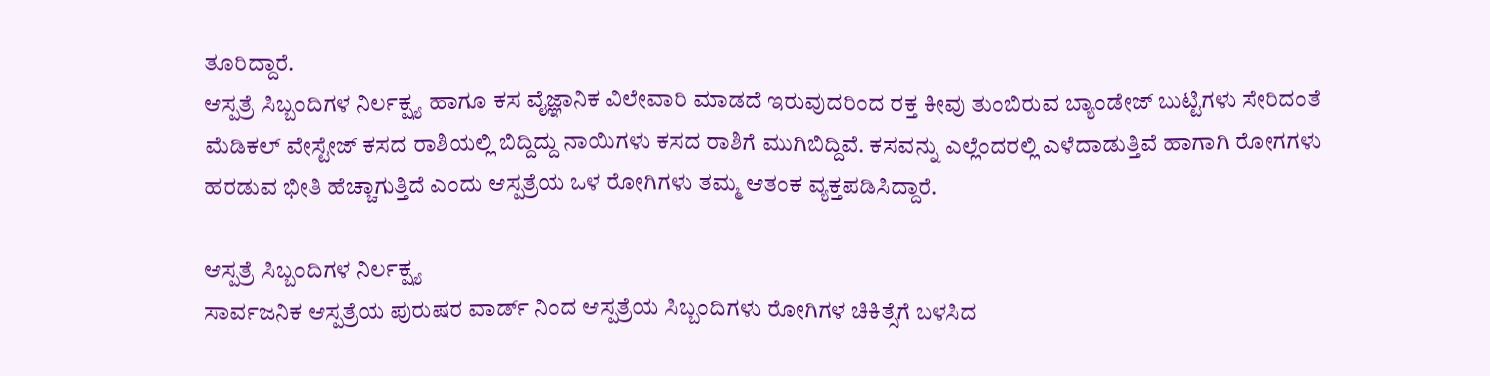ತೂರಿದ್ದಾರೆ.
ಆಸ್ಪತ್ರೆ ಸಿಬ್ಬಂದಿಗಳ ನಿರ್ಲಕ್ಷ್ಯ ಹಾಗೂ ಕಸ ವೈಜ್ಞಾನಿಕ ವಿಲೇವಾರಿ ಮಾಡದೆ ಇರುವುದರಿಂದ ರಕ್ತ ಕೀವು ತುಂಬಿರುವ ಬ್ಯಾಂಡೇಜ್ ಬುಟ್ಟಿಗಳು ಸೇರಿದಂತೆ ಮೆಡಿಕಲ್ ವೇಸ್ಟೇಜ್ ಕಸದ ರಾಶಿಯಲ್ಲಿ ಬಿದ್ದಿದ್ದು ನಾಯಿಗಳು ಕಸದ ರಾಶಿಗೆ ಮುಗಿಬಿದ್ದಿವೆ. ಕಸವನ್ನು ಎಲ್ಲೆಂದರಲ್ಲಿ ಎಳೆದಾಡುತ್ತಿವೆ ಹಾಗಾಗಿ ರೋಗಗಳು ಹರಡುವ ಭೀತಿ ಹೆಚ್ಚಾಗುತ್ತಿದೆ ಎಂದು ಆಸ್ಪತ್ರೆಯ ಒಳ ರೋಗಿಗಳು ತಮ್ಮ ಆತಂಕ ವ್ಯಕ್ತಪಡಿಸಿದ್ದಾರೆ.

ಆಸ್ಪತ್ರೆ ಸಿಬ್ಬಂದಿಗಳ ನಿರ್ಲಕ್ಷ್ಯ
ಸಾರ್ವಜನಿಕ ಆಸ್ಪತ್ರೆಯ ಪುರುಷರ ವಾರ್ಡ್ ನಿಂದ ಆಸ್ಪತ್ರೆಯ ಸಿಬ್ಬಂದಿಗಳು ರೋಗಿಗಳ ಚಿಕಿತ್ಸೆಗೆ ಬಳಸಿದ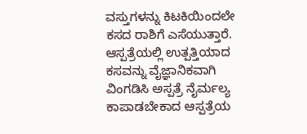ವಸ್ತುಗಳನ್ನು ಕಿಟಕಿಯಿಂದಲೇ ಕಸದ ರಾಶಿಗೆ ಎಸೆಯುತ್ತಾರೆ. ಆಸ್ಪತ್ರೆಯಲ್ಲಿ ಉತ್ಪತ್ತಿಯಾದ ಕಸವನ್ನು ವೈಜ್ಞಾನಿಕವಾಗಿ ವಿಂಗಡಿಸಿ ಅಸ್ಪತ್ರೆ ನೈರ್ಮಲ್ಯ ಕಾಪಾಡಬೇಕಾದ ಆಸ್ಪತ್ರೆಯ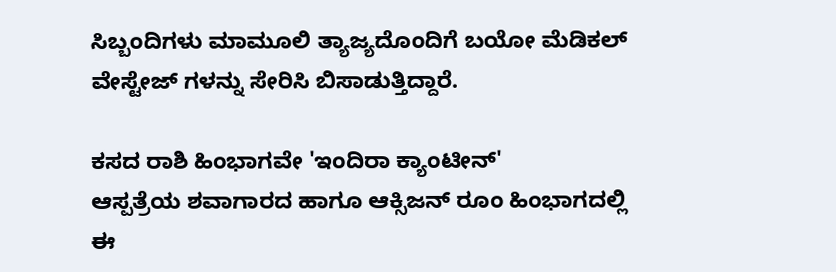ಸಿಬ್ಬಂದಿಗಳು ಮಾಮೂಲಿ ತ್ಯಾಜ್ಯದೊಂದಿಗೆ ಬಯೋ ಮೆಡಿಕಲ್ ವೇಸ್ಟೇಜ್ ಗಳನ್ನು ಸೇರಿಸಿ ಬಿಸಾಡುತ್ತಿದ್ದಾರೆ.

ಕಸದ ರಾಶಿ ಹಿಂಭಾಗವೇ 'ಇಂದಿರಾ ಕ್ಯಾಂಟೀನ್'
ಆಸ್ಪತ್ರೆಯ ಶವಾಗಾರದ ಹಾಗೂ ಆಕ್ಸಿಜನ್ ರೂಂ ಹಿಂಭಾಗದಲ್ಲಿ ಈ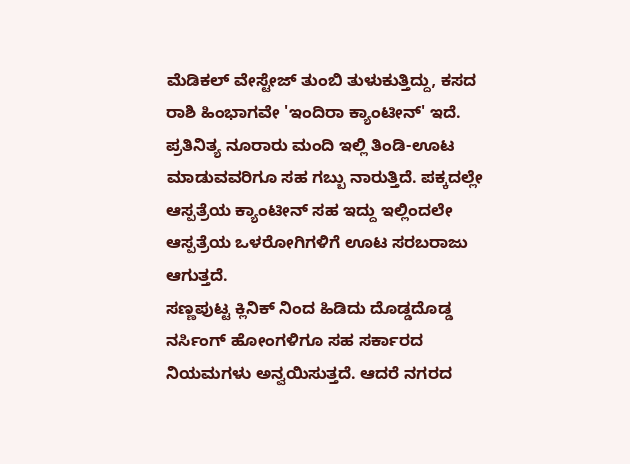ಮೆಡಿಕಲ್ ವೇಸ್ಟೇಜ್ ತುಂಬಿ ತುಳುಕುತ್ತಿದ್ದು, ಕಸದ ರಾಶಿ ಹಿಂಭಾಗವೇ 'ಇಂದಿರಾ ಕ್ಯಾಂಟೀನ್' ಇದೆ. ಪ್ರತಿನಿತ್ಯ ನೂರಾರು ಮಂದಿ ಇಲ್ಲಿ ತಿಂಡಿ-ಊಟ ಮಾಡುವವರಿಗೂ ಸಹ ಗಬ್ಬು ನಾರುತ್ತಿದೆ. ಪಕ್ಕದಲ್ಲೇ ಆಸ್ಪತ್ರೆಯ ಕ್ಯಾಂಟೀನ್ ಸಹ ಇದ್ದು ಇಲ್ಲಿಂದಲೇ ಆಸ್ಪತ್ರೆಯ ಒಳರೋಗಿಗಳಿಗೆ ಊಟ ಸರಬರಾಜು ಆಗುತ್ತದೆ.
ಸಣ್ಣಪುಟ್ಟ ಕ್ಲಿನಿಕ್ ನಿಂದ ಹಿಡಿದು ದೊಡ್ಡದೊಡ್ಡ ನರ್ಸಿಂಗ್ ಹೋಂಗಳಿಗೂ ಸಹ ಸರ್ಕಾರದ ನಿಯಮಗಳು ಅನ್ವಯಿಸುತ್ತದೆ. ಆದರೆ ನಗರದ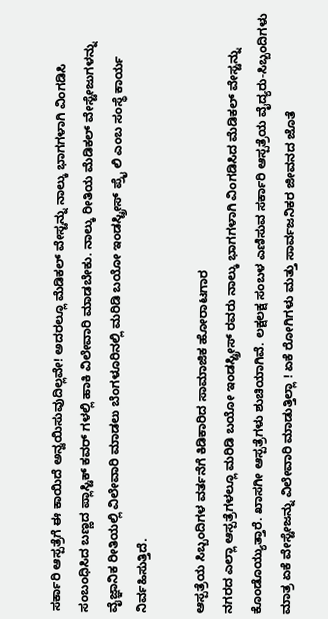ಸರ್ಕಾರಿ ಆಸ್ಪತ್ರೆಗೆ ಈ ಕಾಯಿದೆ ಅನ್ವಯಿಸುವುದಿಲ್ಲವೇ! ಅದರಲ್ಲೂ ಮೆಡಿಕಲ್ ವೇಸ್ಟನ್ನು ನಾಲ್ಕು ಭಾಗಗಳಾಗಿ ವಿಂಗಡಿಸಿ ಸಂಬಂಧಿಸಿದ ಬಣ್ಣದ ಪ್ಲಾಸ್ಟಿಕ್ ಕವರ್ ಗಳಲ್ಲಿ ಹಾಕಿ ವಿಲೇವಾರಿ ಮಾಡಬೇಕು. ನಾಲ್ಕು ರೀತಿಯ ಮೆಡಿಕಲ್ ವೇಸ್ಟೇಜುಗಳನ್ನು ವೈಜ್ಞಾನಿಕ ರೀತಿಯಲ್ಲಿ ವಿಲೇವಾರಿ ಮಾಡಲು ಬೆಂಗಳೂರಿನಲ್ಲಿ ಮರಿಡಿ ಬಯೋ ಇಂಡಸ್ಟ್ರೀಸ್ ಪ್ರೈ ಲಿ ಎಂಬ ಸಂಸ್ಥೆ ಕಾರ್ಯ ನಿರ್ವಹಿಸುತ್ತಿದೆ.

ಆಸ್ಪತ್ರೆಯ ಸಿಬ್ಬಂದಿಗಳ ವರ್ತನೆಗೆ ಕಿಡಿಕಾರಿದ ಸಾಮಾಜಿಕ ಹೋರಾಟಗಾರ
ನಗರದ ಎಲ್ಲಾ ಆಸ್ಪತ್ರೆಗಳಲ್ಲೂ ಮರಿಡಿ ಬಯೋ ಇಂಡಸ್ಟ್ರೀಸ್ ರವರು ನಾಲ್ಕು ಭಾಗಗಳಾಗಿ ವಿಂಗಡಿಸಿದ ಮೆಡಿಕಲ್ ವೇಸ್ಟನ್ನು ಕೊಂಡೊಯ್ಯುತ್ತಾರೆ. ಖಾಸಗೀ ಆಸ್ಪತ್ರೆಗಳು ಶುಚಿಯಾಗಿವೆ. ಲಕ್ಷಲಕ್ಷ ಸಂಬಳ ಎಣಿಸುವ ಸರ್ಕಾರಿ ಆಸ್ಪತ್ರೆಯ ವೈದ್ಯರು-ಸಿಬ್ಬಂದಿಗಳು ಮಾತ್ರ ಏಕೆ ವೇಸ್ಟೇಜನ್ನು ವಿಲೇವಾರಿ ಮಾಡುತ್ತಿಲ್ಲಾ ! ಏಕೆ ರೋಗಿಗಳು ಮತ್ತು ಸಾರ್ವಜನಿಕರ ಜೀವನದ ಜೊತೆ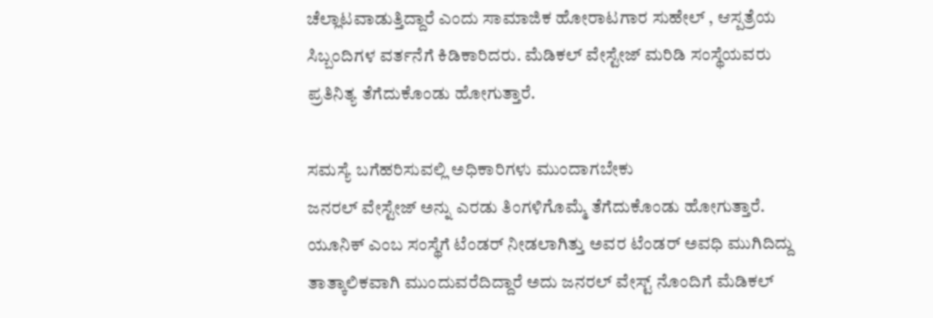ಚೆಲ್ಲಾಟವಾಡುತ್ತಿದ್ದಾರೆ ಎಂದು ಸಾಮಾಜಿಕ ಹೋರಾಟಗಾರ ಸುಹೇಲ್ , ಆಸ್ಪತ್ರೆಯ ಸಿಬ್ಬಂದಿಗಳ ವರ್ತನೆಗೆ ಕಿಡಿಕಾರಿದರು. ಮೆಡಿಕಲ್ ವೇಸ್ಟೇಜ್ ಮರಿಡಿ ಸಂಸ್ಥೆಯವರು ಪ್ರತಿನಿತ್ಯ ತೆಗೆದುಕೊಂಡು ಹೋಗುತ್ತಾರೆ.

ಸಮಸ್ಯೆ ಬಗೆಹರಿಸುವಲ್ಲಿ ಅಧಿಕಾರಿಗಳು ಮುಂದಾಗಬೇಕು
ಜನರಲ್ ವೇಸ್ಟೇಜ್ ಅನ್ನು ಎರಡು ತಿಂಗಳಿಗೊಮ್ಮೆ ತೆಗೆದುಕೊಂಡು ಹೋಗುತ್ತಾರೆ. ಯೂನಿಕ್ ಎಂಬ ಸಂಸ್ಥೆಗೆ ಟೆಂಡರ್ ನೀಡಲಾಗಿತ್ತು ಅವರ ಟೆಂಡರ್ ಅವಧಿ ಮುಗಿದಿದ್ದು ತಾತ್ಕಾಲಿಕವಾಗಿ ಮುಂದುವರೆದಿದ್ದಾರೆ ಅದು ಜನರಲ್ ವೇಸ್ಟ್ ನೊಂದಿಗೆ ಮೆಡಿಕಲ್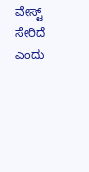ವೇಸ್ಟ್ ಸೇರಿದೆ ಎಂದು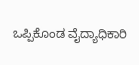ಒಪ್ಪಿಕೊಂಡ ವೈದ್ಯಾಧಿಕಾರಿ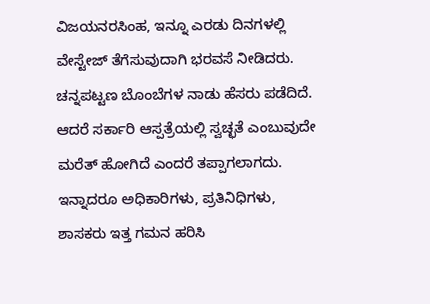ವಿಜಯನರಸಿಂಹ, ಇನ್ನೂ ಎರಡು ದಿನಗಳಲ್ಲಿ ವೇಸ್ಟೇಜ್ ತೆಗೆಸುವುದಾಗಿ ಭರವಸೆ ನೀಡಿದರು.
ಚನ್ನಪಟ್ಟಣ ಬೊಂಬೆಗಳ ನಾಡು ಹೆಸರು ಪಡೆದಿದೆ. ಆದರೆ ಸರ್ಕಾರಿ ಆಸ್ಪತ್ರೆಯಲ್ಲಿ ಸ್ವಚ್ಛತೆ ಎಂಬುವುದೇ ಮರೆತ್ ಹೋಗಿದೆ ಎಂದರೆ ತಪ್ಪಾಗಲಾಗದು. ಇನ್ನಾದರೂ ಅಧಿಕಾರಿಗಳು, ಪ್ರತಿನಿಧಿಗಳು, ಶಾಸಕರು ಇತ್ತ ಗಮನ ಹರಿಸಿ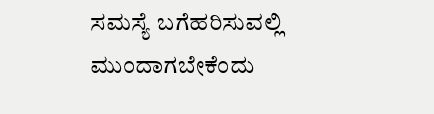ಸಮಸ್ಯೆ ಬಗೆಹರಿಸುವಲ್ಲಿ ಮುಂದಾಗಬೇಕೆಂದು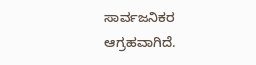ಸಾರ್ವಜನಿಕರ ಆಗ್ರಹವಾಗಿದೆ.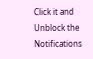Click it and Unblock the Notifications